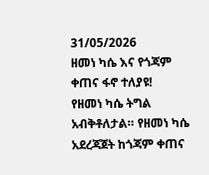31/05/2026
ዘመነ ካሴ እና የጎጃም ቀጠና ፋኖ ተለያዩ!
የዘመነ ካሴ ትግል አብቅቶለታል። የዘመነ ካሴ አደረጃጀት ከጎጃም ቀጠና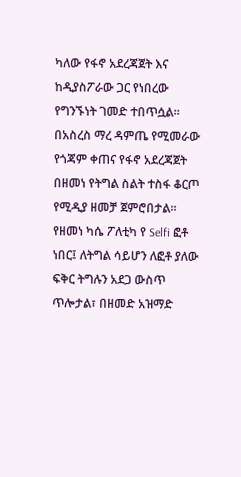ካለው የፋኖ አደረጃጀት እና ከዲያስፖራው ጋር የነበረው የግንኙነት ገመድ ተበጥሷል። በአስረስ ማረ ዳምጤ የሚመራው የጎጃም ቀጠና የፋኖ አደረጃጀት በዘመነ የትግል ስልት ተስፋ ቆርጦ የሚዲያ ዘመቻ ጀምሮበታል።
የዘመነ ካሴ ፖለቲካ የ Selfi ፎቶ ነበር፤ ለትግል ሳይሆን ለፎቶ ያለው ፍቅር ትግሉን አደጋ ውስጥ ጥሎታል፣ በዘመድ አዝማድ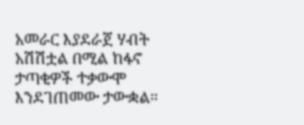አመራር እያደራጀ ሃብት አሽሽቷል በሚል ከፋኖ ታጣቂዎች ተቃውሞ እንደገጠመው ታውቋል።